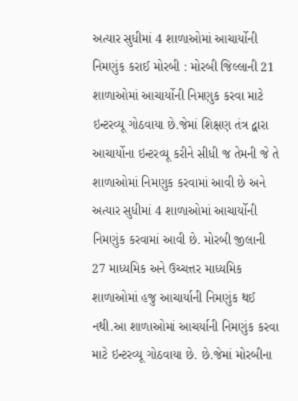અત્યાર સુધીમાં 4 શાળાઓમાં આચાર્યોની નિમણુંક કરાઈ મોરબી : મોરબી જિલ્લાની 21 શાળાઓમાં આચાર્યોની નિમણુક કરવા માટે ઇન્ટરવ્યૂ ગોઠવાયા છે.જેમાં શિક્ષણ તંત્ર દ્વારા આચાર્યોના ઇન્ટરવ્યૂ કરીને સીધી જ તેમની જે તે શાળાઓમાં નિમણુક કરવામાં આવી છે અને અત્યાર સુધીમાં 4 શાળાઓમાં આચાર્યોની નિમણુંક કરવામાં આવી છે. મોરબી જીલાની 27 માધ્યમિક અને ઉચ્ચત્તર માધ્યમિક શાળાઓમાં હજુ આચાર્યાની નિમણુંક થઈ નથી.આ શાળાઓમાં આચર્યાની નિમણુંક કરવા માટે ઇન્ટરવ્યૂ ગોઠવાયા છે. છે.જેમાં મોરબીના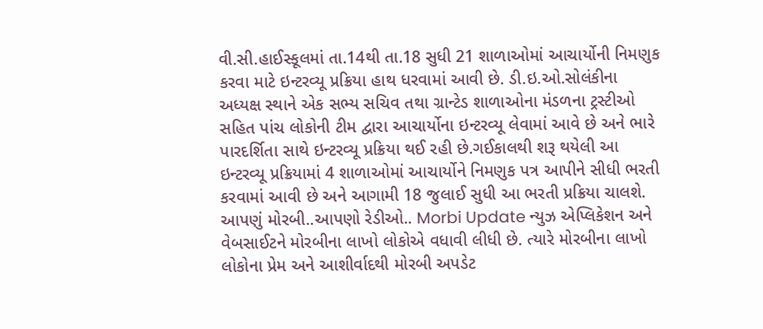વી.સી.હાઈસ્કૂલમાં તા.14થી તા.18 સુધી 21 શાળાઓમાં આચાર્યોની નિમણુક કરવા માટે ઇન્ટરવ્યૂ પ્રક્રિયા હાથ ધરવામાં આવી છે. ડી.ઇ.ઓ.સોલંકીના અધ્યક્ષ સ્થાને એક સભ્ય સચિવ તથા ગ્રાન્ટેડ શાળાઓના મંડળના ટ્રસ્ટીઓ સહિત પાંચ લોકોની ટીમ દ્વારા આચાર્યોના ઇન્ટરવ્યૂ લેવામાં આવે છે અને ભારે પારદર્શિતા સાથે ઇન્ટરવ્યૂ પ્રક્રિયા થઈ રહી છે.ગઈકાલથી શરૂ થયેલી આ ઇન્ટરવ્યૂ પ્રક્રિયામાં 4 શાળાઓમાં આચાર્યોને નિમણુક પત્ર આપીને સીધી ભરતી કરવામાં આવી છે અને આગામી 18 જુલાઈ સુધી આ ભરતી પ્રક્રિયા ચાલશે. આપણું મોરબી..આપણો રેડીઓ.. Morbi Update ન્યુઝ એપ્લિકેશન અને વેબસાઈટને મોરબીના લાખો લોકોએ વધાવી લીધી છે. ત્યારે મોરબીના લાખો લોકોના પ્રેમ અને આશીર્વાદથી મોરબી અપડેટ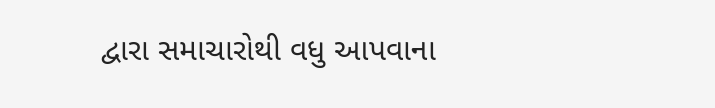દ્વારા સમાચારોથી વધુ આપવાના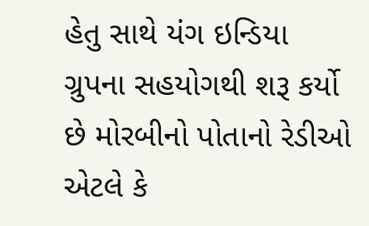હેતુ સાથે યંગ ઇન્ડિયા ગ્રુપના સહયોગથી શરૂ કર્યો છે મોરબીનો પોતાનો રેડીઓ એટલે કે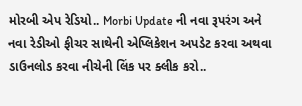મોરબી એપ રેડિયો.. Morbi Update ની નવા રૂપરંગ અને નવા રેડીઓ ફીચર સાથેની એપ્લિકેશન અપડેટ કરવા અથવા ડાઉનલોડ કરવા નીચેની લિંક પર ક્લીક કરો..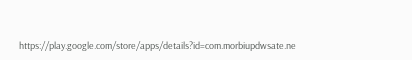https://play.google.com/store/apps/details?id=com.morbiupdwsate.ne